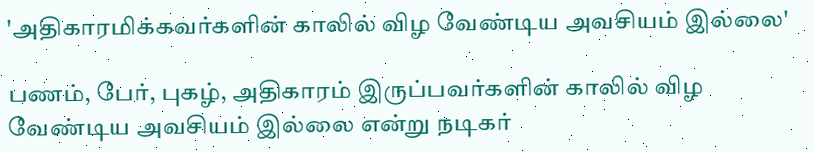'அதிகாரமிக்கவர்களின் காலில் விழ வேண்டிய அவசியம் இல்லை'

பணம், பேர், புகழ், அதிகாரம் இருப்பவர்களின் காலில் விழ வேண்டிய அவசியம் இல்லை என்று நடிகர்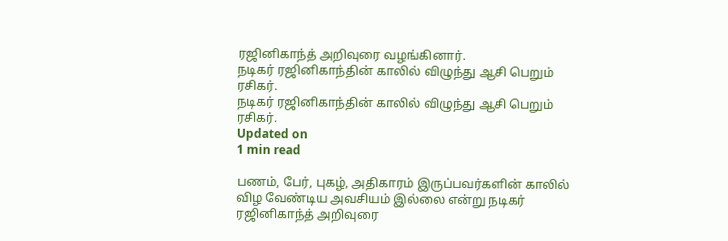ரஜினிகாந்த் அறிவுரை வழங்கினார்.
நடிகர் ரஜினிகாந்தின் காலில் விழுந்து ஆசி பெறும் ரசிகர்.
நடிகர் ரஜினிகாந்தின் காலில் விழுந்து ஆசி பெறும் ரசிகர்.
Updated on
1 min read

பணம், பேர், புகழ், அதிகாரம் இருப்பவர்களின் காலில் விழ வேண்டிய அவசியம் இல்லை என்று நடிகர் ரஜினிகாந்த் அறிவுரை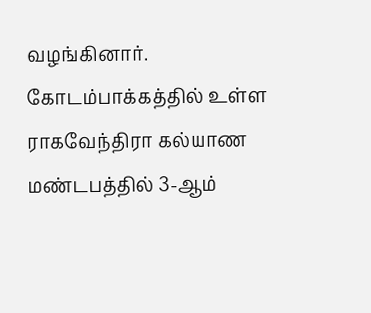வழங்கினார். கோடம்பாக்கத்தில் உள்ள ராகவேந்திரா கல்யாண மண்டபத்தில் 3-ஆம்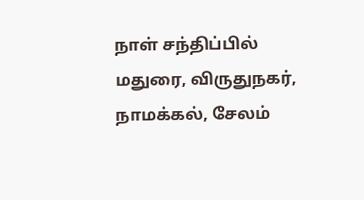நாள் சந்திப்பில் மதுரை, விருதுநகர், நாமக்கல், சேலம்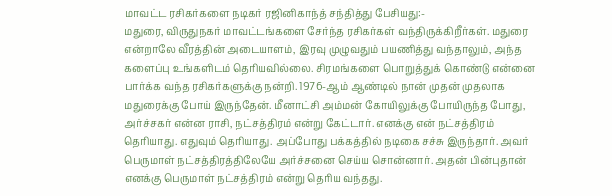மாவட்ட ரசிகர்களை நடிகர் ரஜினிகாந்த் சந்தித்து பேசியது:-
மதுரை, விருதுநகர் மாவட்டங்களை சேர்ந்த ரசிகர்கள் வந்திருக்கிறீர்கள். மதுரை என்றாலே வீரத்தின் அடையாளம், இரவு முழுவதும் பயணித்து வந்தாலும், அந்த களைப்பு உங்களிடம் தெரியவில்லை. சிரமங்களை பொறுத்துக் கொண்டு என்னை பார்க்க வந்த ரசிகர்களுக்கு நன்றி. 1976-ஆம் ஆண்டில் நான் முதன் முதலாக மதுரைக்கு போய் இருந்தேன். மீனாட்சி அம்மன் கோயிலுக்கு போயிருந்த போது, அர்ச்சகர் என்ன ராசி, நட்சத்திரம் என்று கேட்டார். எனக்கு என் நட்சத்திரம் தெரியாது. எதுவும் தெரியாது. அப்போது பக்கத்தில் நடிகை சச்சு இருந்தார். அவர் பெருமாள் நட்சத்திரத்திலேயே அர்ச்சனை செய்ய சொன்னார். அதன் பின்புதான் எனக்கு பெருமாள் நட்சத்திரம் என்று தெரிய வந்தது.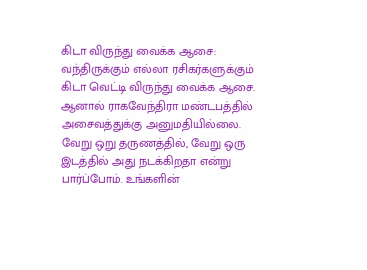கிடா விருந்து வைக்க ஆசை: வந்திருக்கும் எல்லா ரசிகர்களுக்கும் கிடா வெட்டி விருந்து வைக்க ஆசை. ஆனால் ராகவேந்திரா மண்டபத்தில் அசைவத்துக்கு அனுமதியில்லை. வேறு ஒறு தருணத்தில், வேறு ஒரு இடத்தில் அது நடக்கிறதா என்று பார்ப்போம். உங்களின்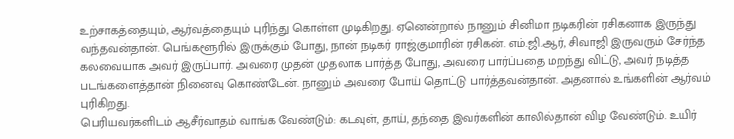உற்சாகத்தையும், ஆர்வத்தையும் புரிந்து கொள்ள முடிகிறது. ஏனென்றால் நானும் சினிமா நடிகரின் ரசிகனாக இருந்து வந்தவன்தான். பெங்களூரில் இருக்கும் போது, நான் நடிகர் ராஜ்குமாரின் ரசிகன். எம்.ஜி.ஆர், சிவாஜி இருவரும் சேர்ந்த கலவையாக அவர் இருப்பார். அவரை முதன் முதலாக பார்த்த போது, அவரை பார்ப்பதை மறந்து விட்டு, அவர் நடித்த படங்களைத்தான் நினைவு கொண்டேன். நானும் அவரை போய் தொட்டு பார்த்தவன்தான். அதனால் உங்களின் ஆர்வம் புரிகிறது.
பெரியவர்களிடம் ஆசீர்வாதம் வாங்க வேண்டும்: கடவுள், தாய், தந்தை இவர்களின் காலில்தான் விழ வேண்டும். உயிர்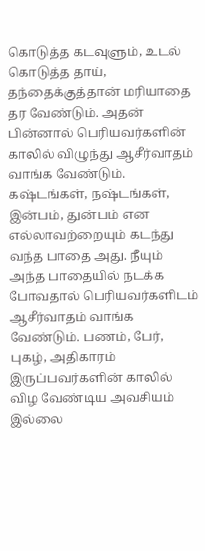கொடுத்த கடவுளும், உடல் கொடுத்த தாய், தந்தைக்குத்தான் மரியாதை தர வேண்டும். அதன் பின்னால் பெரியவர்களின் காலில் விழுந்து ஆசீர்வாதம் வாங்க வேண்டும். கஷ்டங்கள், நஷ்டங்கள், இன்பம், துன்பம் என எல்லாவற்றையும் கடந்து வந்த பாதை அது. நீயும் அந்த பாதையில் நடக்க போவதால் பெரியவர்களிடம் ஆசீர்வாதம் வாங்க வேண்டும். பணம், பேர், புகழ், அதிகாரம் இருப்பவர்களின் காலில் விழ வேண்டிய அவசியம் இல்லை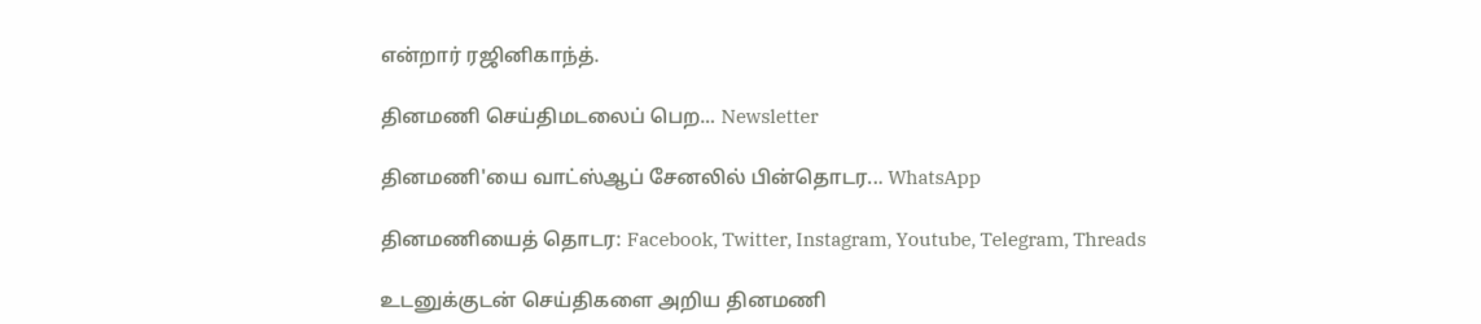என்றார் ரஜினிகாந்த்.

தினமணி செய்திமடலைப் பெற... Newsletter

தினமணி'யை வாட்ஸ்ஆப் சேனலில் பின்தொடர... WhatsApp

தினமணியைத் தொடர: Facebook, Twitter, Instagram, Youtube, Telegram, Threads

உடனுக்குடன் செய்திகளை அறிய தினமணி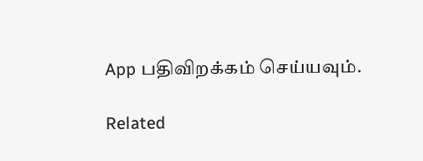App பதிவிறக்கம் செய்யவும்.

Related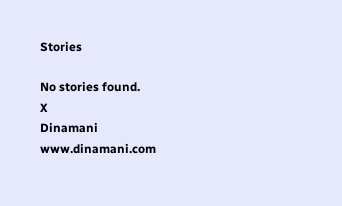Stories

No stories found.
X
Dinamani
www.dinamani.com